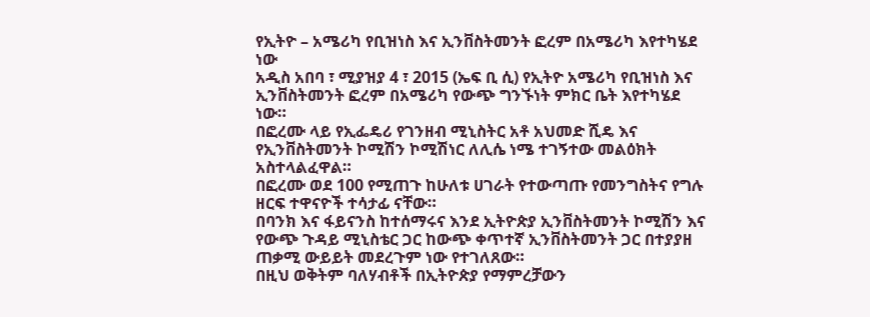የኢትዮ – አሜሪካ የቢዝነስ እና ኢንቨስትመንት ፎረም በአሜሪካ እየተካሄደ ነው
አዲስ አበባ ፣ ሚያዝያ 4 ፣ 2015 (ኤፍ ቢ ሲ) የኢትዮ አሜሪካ የቢዝነስ እና ኢንቨስትመንት ፎረም በአሜሪካ የውጭ ግንኙነት ምክር ቤት እየተካሄደ ነው።
በፎረሙ ላይ የኢፌዴሪ የገንዘብ ሚኒስትር አቶ አህመድ ሺዴ እና የኢንቨስትመንት ኮሚሽን ኮሚሽነር ለሊሴ ነሜ ተገኝተው መልዕክት አስተላልፈዋል።
በፎረሙ ወደ 100 የሚጠጉ ከሁለቱ ሀገራት የተውጣጡ የመንግስትና የግሉ ዘርፍ ተዋናዮች ተሳታፊ ናቸው።
በባንክ እና ፋይናንስ ከተሰማሩና እንደ ኢትዮጵያ ኢንቨስትመንት ኮሚሽን እና የውጭ ጉዳይ ሚኒስቴር ጋር ከውጭ ቀጥተኛ ኢንቨስትመንት ጋር በተያያዘ ጠቃሚ ውይይት መደረጉም ነው የተገለጸው።
በዚህ ወቅትም ባለሃብቶች በኢትዮጵያ የማምረቻውን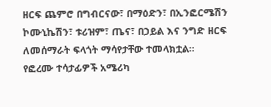ዘርፍ ጨምሮ በግብርናው፣ በማዕድን፣ በኢንፎርሜሽን ኮሙኒኬሽን፣ ቱሪዝም፣ ጤና፣ በኃይል እና ንግድ ዘርፍ ለመሰማራት ፍላጎት ማሳየታቸው ተመላክቷል።
የፎረሙ ተሳታፊዎች አሜሪካ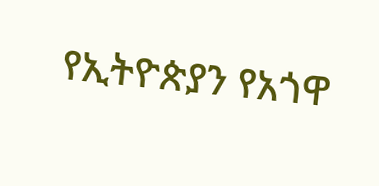የኢትዮጵያን የአጎዋ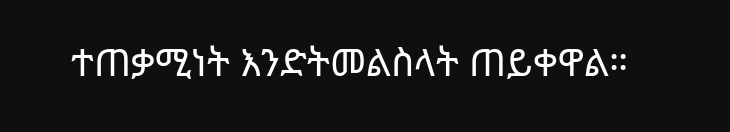ተጠቃሚነት እንድትመልስላት ጠይቀዋል።